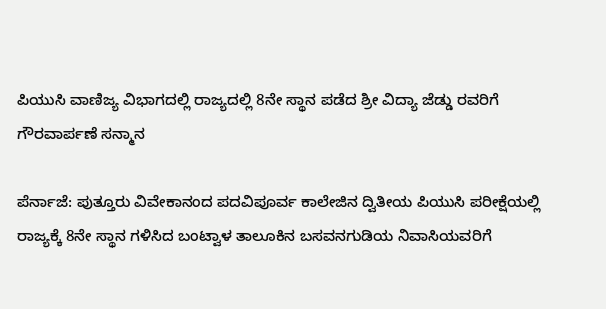ಪಿಯುಸಿ ವಾಣಿಜ್ಯ ವಿಭಾಗದಲ್ಲಿ ರಾಜ್ಯದಲ್ಲಿ 8ನೇ ಸ್ಥಾನ ಪಡೆದ ಶ್ರೀ ವಿದ್ಯಾ ಜೆಡ್ಡು ರವರಿಗೆ ಗೌರವಾರ್ಪಣೆ ಸನ್ಮಾನ

ಪೆರ್ನಾಜೆ: ಪುತ್ತೂರು ವಿವೇಕಾನಂದ ಪದವಿಪೂರ್ವ ಕಾಲೇಜಿನ ದ್ವಿತೀಯ ಪಿಯುಸಿ ಪರೀಕ್ಷೆಯಲ್ಲಿ ರಾಜ್ಯಕ್ಕೆ 8ನೇ ಸ್ಥಾನ ಗಳಿಸಿದ ಬಂಟ್ವಾಳ ತಾಲೂಕಿನ ಬಸವನಗುಡಿಯ ನಿವಾಸಿಯವರಿಗೆ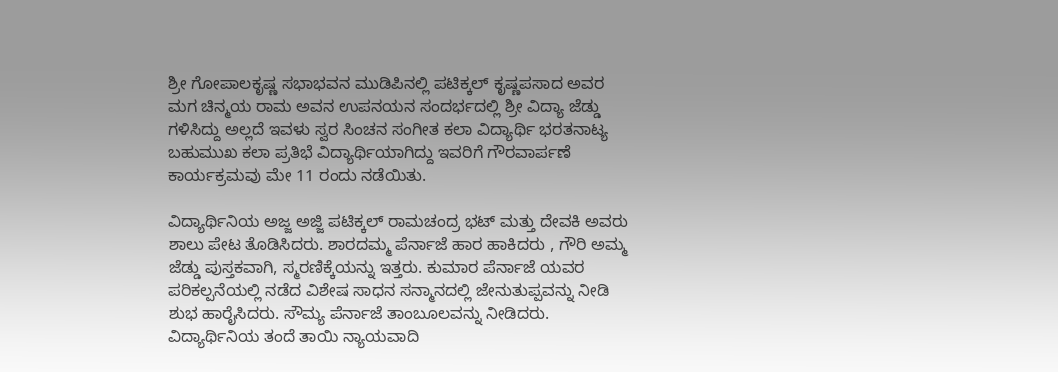ಶ್ರೀ ಗೋಪಾಲಕೃಷ್ಣ ಸಭಾಭವನ ಮುಡಿಪಿನಲ್ಲಿ ಪಟಿಕ್ಕಲ್ ಕೃಷ್ಣಪಸಾದ ಅವರ ಮಗ ಚಿನ್ಮಯ ರಾಮ ಅವನ ಉಪನಯನ ಸಂದರ್ಭದಲ್ಲಿ ಶ್ರೀ ವಿದ್ಯಾ ಜೆಡ್ಡು ಗಳಿಸಿದ್ದು ಅಲ್ಲದೆ ಇವಳು ಸ್ವರ ಸಿಂಚನ ಸಂಗೀತ ಕಲಾ ವಿದ್ಯಾರ್ಥಿ ಭರತನಾಟ್ಯ ಬಹುಮುಖ ಕಲಾ ಪ್ರತಿಭೆ ವಿದ್ಯಾರ್ಥಿಯಾಗಿದ್ದು ಇವರಿಗೆ ಗೌರವಾರ್ಪಣೆ ಕಾರ್ಯಕ್ರಮವು ಮೇ 11 ರಂದು ನಡೆಯಿತು.

ವಿದ್ಯಾರ್ಥಿನಿಯ ಅಜ್ಜ ಅಜ್ಜಿ ಪಟಿಕ್ಕಲ್ ರಾಮಚಂದ್ರ ಭಟ್ ಮತ್ತು ದೇವಕಿ ಅವರು ಶಾಲು ಪೇಟ ತೊಡಿಸಿದರು. ಶಾರದಮ್ಮ ಪೆರ್ನಾಜೆ ಹಾರ ಹಾಕಿದರು , ಗೌರಿ ಅಮ್ಮ ಜೆಡ್ಡು ಪುಸ್ತಕವಾಗಿ, ಸ್ಮರಣಿಕ್ಕೆಯನ್ನು ಇತ್ತರು. ಕುಮಾರ ಪೆರ್ನಾಜೆ ಯವರ ಪರಿಕಲ್ಪನೆಯಲ್ಲಿ ನಡೆದ ವಿಶೇಷ ಸಾಧನ ಸನ್ಮಾನದಲ್ಲಿ ಜೇನುತುಪ್ಪವನ್ನು ನೀಡಿ ಶುಭ ಹಾರೈಸಿದರು. ಸೌಮ್ಯ ಪೆರ್ನಾಜೆ ತಾಂಬೂಲವನ್ನು ನೀಡಿದರು. ವಿದ್ಯಾರ್ಥಿನಿಯ ತಂದೆ ತಾಯಿ ನ್ಯಾಯವಾದಿ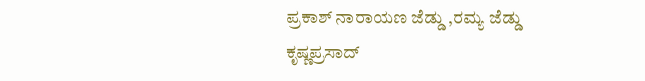ಪ್ರಕಾಶ್ ನಾರಾಯಣ ಜೆಡ್ಡು ,ರಮ್ಯ ಜೆಡ್ಡು ಕೃಷ್ಣಪ್ರಸಾದ್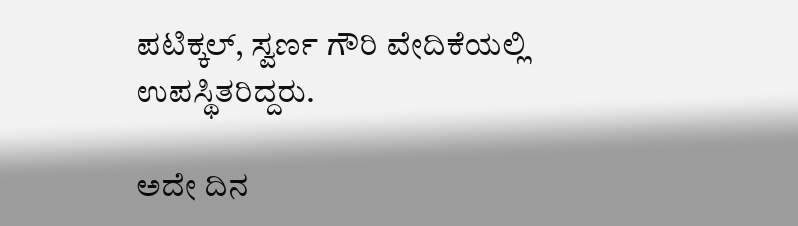ಪಟಿಕ್ಕಲ್, ಸ್ವರ್ಣ ಗೌರಿ ವೇದಿಕೆಯಲ್ಲಿ ಉಪಸ್ಥಿತರಿದ್ದರು.

ಅದೇ ದಿನ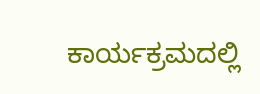ಕಾರ್ಯಕ್ರಮದಲ್ಲಿ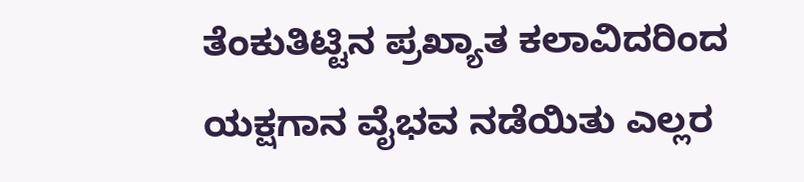ತೆಂಕುತಿಟ್ಟಿನ ಪ್ರಖ್ಯಾತ ಕಲಾವಿದರಿಂದ ಯಕ್ಷಗಾನ ವೈಭವ ನಡೆಯಿತು ಎಲ್ಲರ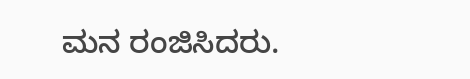ಮನ ರಂಜಿಸಿದರು.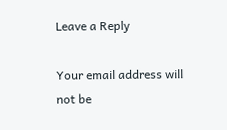Leave a Reply

Your email address will not be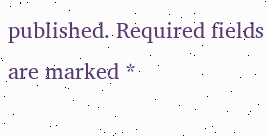published. Required fields are marked *